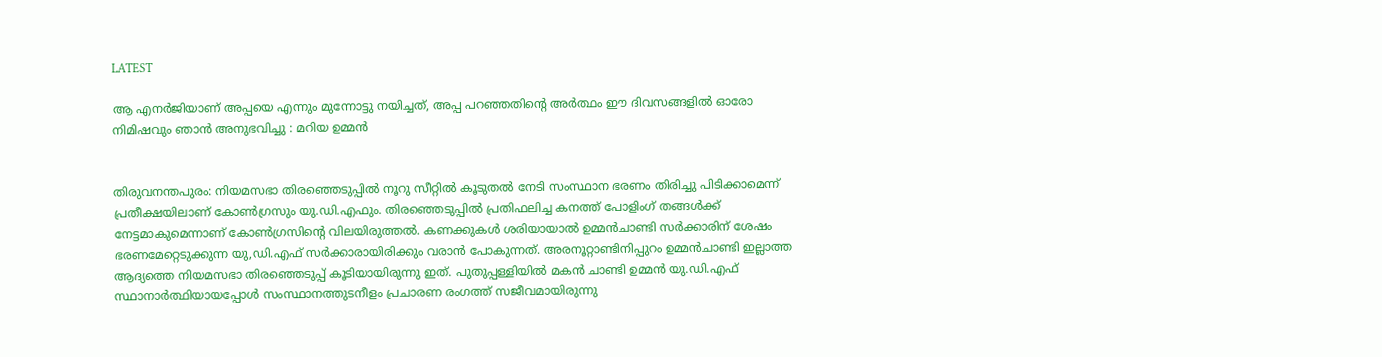LATEST

ആ എനർജിയാണ് അപ്പയെ എന്നും മുന്നോട്ടു നയിച്ചത്, അപ്പ പറഞ്ഞതിന്റെ അർത്ഥം ഈ ദിവസങ്ങളിൽ ഓരോ നിമിഷവും ഞാൻ അനുഭവിച്ചു : മറിയ ഉമ്മൻ


തിരുവനന്തപുരം: നിയമസഭാ തിരഞ്ഞെടുപ്പിൽ നൂറു സീറ്റിൽ കൂടുതൽ നേടി സംസ്ഥാന ഭരണം തിരിച്ചു പിടിക്കാമെന്ന് പ്രതീക്ഷയിലാണ് കോൺഗ്രസും യു.ഡി.എഫും. തിരഞ്ഞെടുപ്പിൽ പ്രതിഫലിച്ച കനത്ത് പോളിംഗ് തങ്ങൾക്ക് നേട്ടമാകുമെന്നാണ് കോൺഗ്രസിന്റെ വിലയിരുത്തൽ. കണക്കുകൾ ശരിയായാൽ ഉമ്മൻചാണ്ടി സർക്കാരിന് ശേഷം ഭരണമേറ്റെടുക്കുന്ന യു,ഡി.എഫ് സർക്കാരായിരിക്കും വരാൻ പോകുന്നത്. അരനൂറ്റാണ്ടിനിപ്പുറം ഉമ്മൻചാണ്ടി ഇല്ലാത്ത ആദ്യത്തെ നിയമസഭാ തിരഞ്ഞെടുപ്പ് കൂടിയായിരുന്നു ഇത്. പുതുപ്പള്ളിയിൽ മകൻ ചാണ്ടി ഉമ്മൻ യു.ഡി.എഫ് സ്ഥാനാർത്ഥിയായപ്പോൾ സംസ്ഥാനത്തുടനീളം പ്രചാരണ രംഗത്ത് സജീവമായിരുന്നു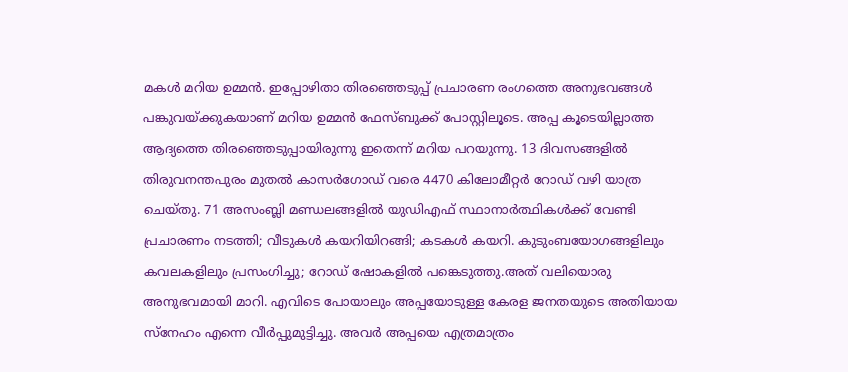മകൾ മറിയ ഉമ്മൻ. ഇപ്പോഴിതാ തിരഞ്ഞെടുപ്പ് പ്രചാരണ രംഗത്തെ അനുഭവങ്ങൾ പങ്കുവയ്ക്കുകയാണ് മറിയ ഉമ്മൻ ഫേസ്ബുക്ക് പോസ്റ്റിലൂടെ. അപ്പ കൂടെയില്ലാത്ത ആദ്യത്തെ തിരഞ്ഞെടുപ്പായിരുന്നു ഇതെന്ന് മറിയ പറയുന്നു. 13 ദിവസങ്ങളിൽ തിരുവനന്തപുരം മുതൽ കാസർഗോഡ് വരെ 4470 കിലോമീറ്റർ റോഡ് വഴി യാത്ര ചെയ്തു. 71 അസംബ്ലി മണ്ഡലങ്ങളിൽ യുഡിഎഫ് സ്ഥാനാർത്ഥികൾക്ക് വേണ്ടി പ്രചാരണം നടത്തി; വീടുകൾ കയറിയിറങ്ങി; കടകൾ കയറി. കുടുംബയോഗങ്ങളിലും കവലകളിലും പ്രസംഗിച്ചു; റോഡ് ഷോകളിൽ പങ്കെടുത്തു.അത് വലിയൊരു അനുഭവമായി മാറി. എവിടെ പോയാലും അപ്പയോടുള്ള കേരള ജനതയുടെ അതിയായ സ്നേഹം എന്നെ വീർപ്പുമുട്ടിച്ചു. അവർ അപ്പയെ എത്രമാത്രം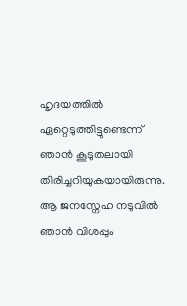ഹൃദയത്തിൽ ഏറ്റെടുത്തിട്ടുണ്ടെന്ന് ഞാൻ കൂടുതലായി തിരിച്ചറിയുകയായിരുന്നു. ആ ജനസ്നേഹ നടുവിൽ ഞാൻ വിശപ്പും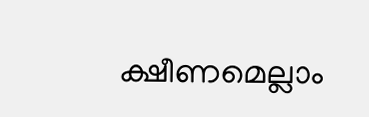ക്ഷീണമെല്ലാം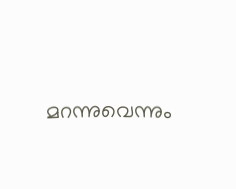മറന്നുവെന്നും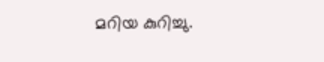മറിയ കുറിച്ചു.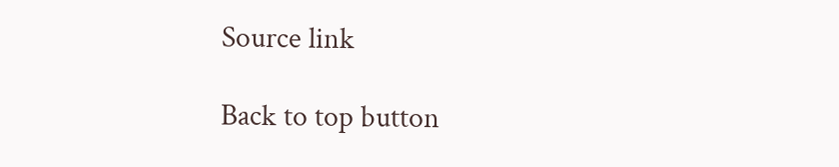Source link

Back to top button